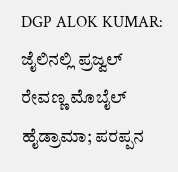DGP ALOK KUMAR: ಜೈಲಿನಲ್ಲಿ ಪ್ರಜ್ವಲ್ ರೇವಣ್ಣ ಮೊಬೈಲ್ ಹೈಡ್ರಾಮಾ; ಪರಪ್ಪನ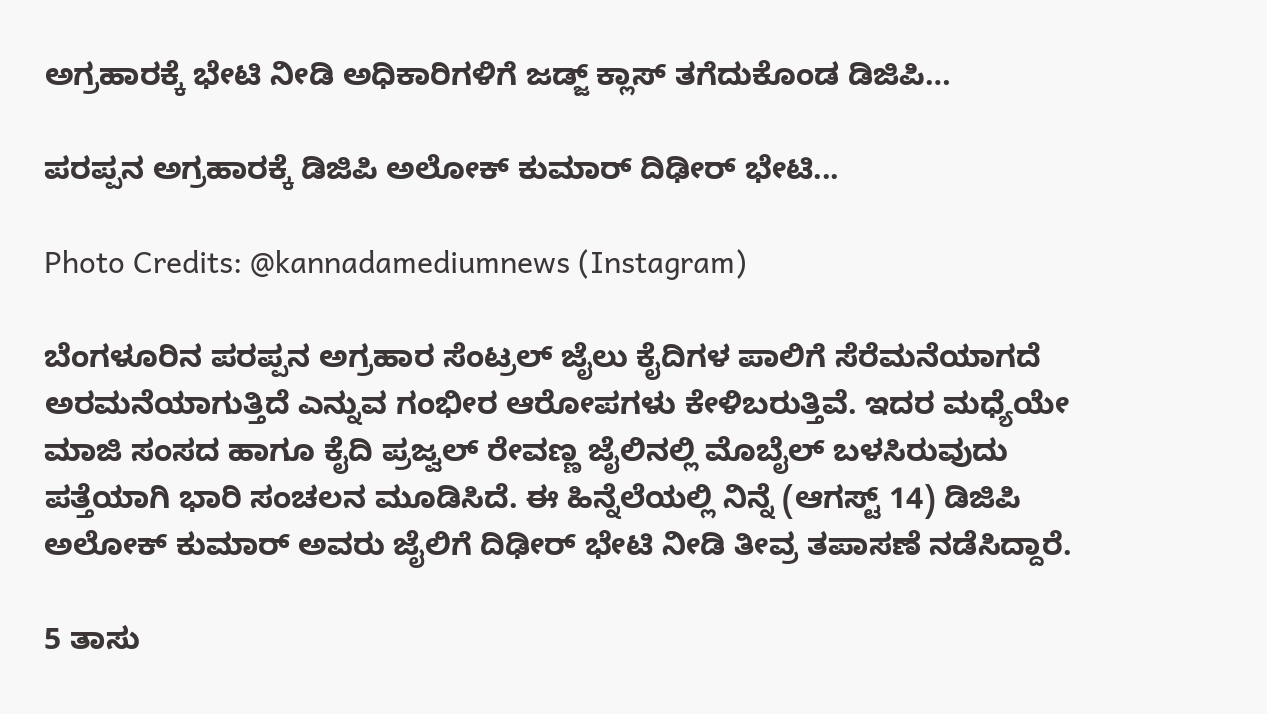ಅಗ್ರಹಾರಕ್ಕೆ ಭೇಟಿ ನೀಡಿ ಅಧಿಕಾರಿಗಳಿಗೆ ಜಡ್ಜ್ ಕ್ಲಾಸ್ ತಗೆದುಕೊಂಡ ಡಿಜಿಪಿ…

ಪರಪ್ಪನ ಅಗ್ರಹಾರಕ್ಕೆ ಡಿಜಿಪಿ ಅಲೋಕ್ ಕುಮಾರ್ ದಿಢೀರ್ ಭೇಟಿ...

Photo Credits: @kannadamediumnews (Instagram)

ಬೆಂಗಳೂರಿನ ಪರಪ್ಪನ ಅಗ್ರಹಾರ ಸೆಂಟ್ರಲ್ ಜೈಲು ಕೈದಿಗಳ ಪಾಲಿಗೆ ಸೆರೆಮನೆಯಾಗದೆ ಅರಮನೆಯಾಗುತ್ತಿದೆ ಎನ್ನುವ ಗಂಭೀರ ಆರೋಪಗಳು ಕೇಳಿಬರುತ್ತಿವೆ. ಇದರ ಮಧ್ಯೆಯೇ ಮಾಜಿ ಸಂಸದ ಹಾಗೂ ಕೈದಿ ಪ್ರಜ್ವಲ್ ರೇವಣ್ಣ ಜೈಲಿನಲ್ಲಿ ಮೊಬೈಲ್ ಬಳಸಿರುವುದು ಪತ್ತೆಯಾಗಿ ಭಾರಿ ಸಂಚಲನ ಮೂಡಿಸಿದೆ. ಈ ಹಿನ್ನೆಲೆಯಲ್ಲಿ ನಿನ್ನೆ (ಆಗಸ್ಟ್ 14) ಡಿಜಿಪಿ ಅಲೋಕ್ ಕುಮಾರ್ ಅವರು ಜೈಲಿಗೆ ದಿಢೀರ್ ಭೇಟಿ ನೀಡಿ ತೀವ್ರ ತಪಾಸಣೆ ನಡೆಸಿದ್ದಾರೆ.

5 ತಾಸು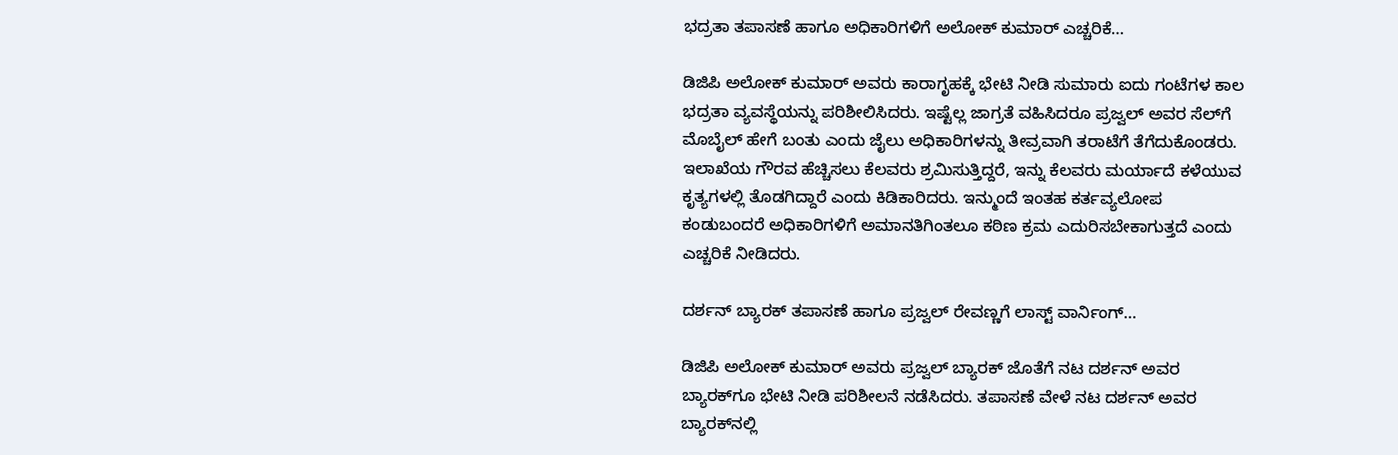ಭದ್ರತಾ ತಪಾಸಣೆ ಹಾಗೂ ಅಧಿಕಾರಿಗಳಿಗೆ ಅಲೋಕ್ ಕುಮಾರ್ ಎಚ್ಚರಿಕೆ…

ಡಿಜಿಪಿ ಅಲೋಕ್ ಕುಮಾರ್ ಅವರು ಕಾರಾಗೃಹಕ್ಕೆ ಭೇಟಿ ನೀಡಿ ಸುಮಾರು ಐದು ಗಂಟೆಗಳ ಕಾಲ ಭದ್ರತಾ ವ್ಯವಸ್ಥೆಯನ್ನು ಪರಿಶೀಲಿಸಿದರು. ಇಷ್ಟೆಲ್ಲ ಜಾಗ್ರತೆ ವಹಿಸಿದರೂ ಪ್ರಜ್ವಲ್ ಅವರ ಸೆಲ್‌ಗೆ ಮೊಬೈಲ್ ಹೇಗೆ ಬಂತು ಎಂದು ಜೈಲು ಅಧಿಕಾರಿಗಳನ್ನು ತೀವ್ರವಾಗಿ ತರಾಟೆಗೆ ತೆಗೆದುಕೊಂಡರು. ಇಲಾಖೆಯ ಗೌರವ ಹೆಚ್ಚಿಸಲು ಕೆಲವರು ಶ್ರಮಿಸುತ್ತಿದ್ದರೆ, ಇನ್ನು ಕೆಲವರು ಮರ್ಯಾದೆ ಕಳೆಯುವ ಕೃತ್ಯಗಳಲ್ಲಿ ತೊಡಗಿದ್ದಾರೆ ಎಂದು ಕಿಡಿಕಾರಿದರು. ಇನ್ಮುಂದೆ ಇಂತಹ ಕರ್ತವ್ಯಲೋಪ ಕಂಡುಬಂದರೆ ಅಧಿಕಾರಿಗಳಿಗೆ ಅಮಾನತಿಗಿಂತಲೂ ಕಠಿಣ ಕ್ರಮ ಎದುರಿಸಬೇಕಾಗುತ್ತದೆ ಎಂದು ಎಚ್ಚರಿಕೆ ನೀಡಿದರು.

ದರ್ಶನ್ ಬ್ಯಾರಕ್ ತಪಾಸಣೆ ಹಾಗೂ ಪ್ರಜ್ವಲ್ ರೇವಣ್ಣಗೆ ಲಾಸ್ಟ್ ವಾರ್ನಿಂಗ್…

ಡಿಜಿಪಿ ಅಲೋಕ್ ಕುಮಾರ್ ಅವರು ಪ್ರಜ್ವಲ್ ಬ್ಯಾರಕ್ ಜೊತೆಗೆ ನಟ ದರ್ಶನ್ ಅವರ ಬ್ಯಾರಕ್‌ಗೂ ಭೇಟಿ ನೀಡಿ ಪರಿಶೀಲನೆ ನಡೆಸಿದರು. ತಪಾಸಣೆ ವೇಳೆ ನಟ ದರ್ಶನ್ ಅವರ ಬ್ಯಾರಕ್‌ನಲ್ಲಿ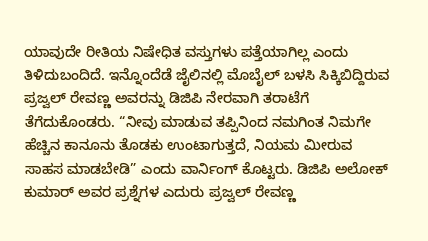ಯಾವುದೇ ರೀತಿಯ ನಿಷೇಧಿತ ವಸ್ತುಗಳು ಪತ್ತೆಯಾಗಿಲ್ಲ ಎಂದು ತಿಳಿದುಬಂದಿದೆ. ಇನ್ನೊಂದೆಡೆ ಜೈಲಿನಲ್ಲಿ ಮೊಬೈಲ್ ಬಳಸಿ ಸಿಕ್ಕಿಬಿದ್ದಿರುವ ಪ್ರಜ್ವಲ್ ರೇವಣ್ಣ ಅವರನ್ನು ಡಿಜಿಪಿ ನೇರವಾಗಿ ತರಾಟೆಗೆ ತೆಗೆದುಕೊಂಡರು. “ನೀವು ಮಾಡುವ ತಪ್ಪಿನಿಂದ ನಮಗಿಂತ ನಿಮಗೇ ಹೆಚ್ಚಿನ ಕಾನೂನು ತೊಡಕು ಉಂಟಾಗುತ್ತದೆ, ನಿಯಮ ಮೀರುವ ಸಾಹಸ ಮಾಡಬೇಡಿ” ಎಂದು ವಾರ್ನಿಂಗ್ ಕೊಟ್ಟರು. ಡಿಜಿಪಿ ಅಲೋಕ್ ಕುಮಾರ್ ಅವರ ಪ್ರಶ್ನೆಗಳ ಎದುರು ಪ್ರಜ್ವಲ್ ರೇವಣ್ಣ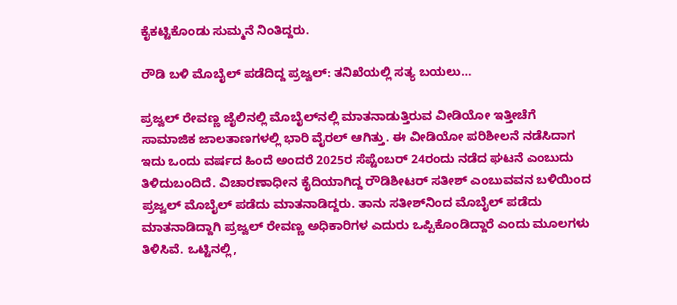ಕೈಕಟ್ಟಿಕೊಂಡು ಸುಮ್ಮನೆ ನಿಂತಿದ್ದರು.

ರೌಡಿ ಬಳಿ ಮೊಬೈಲ್ ಪಡೆದಿದ್ದ ಪ್ರಜ್ವಲ್: ತನಿಖೆಯಲ್ಲಿ ಸತ್ಯ ಬಯಲು…

ಪ್ರಜ್ವಲ್ ರೇವಣ್ಣ ಜೈಲಿನಲ್ಲಿ ಮೊಬೈಲ್‌ನಲ್ಲಿ ಮಾತನಾಡುತ್ತಿರುವ ವೀಡಿಯೋ ಇತ್ತೀಚೆಗೆ ಸಾಮಾಜಿಕ ಜಾಲತಾಣಗಳಲ್ಲಿ ಭಾರಿ ವೈರಲ್ ಆಗಿತ್ತು. ಈ ವೀಡಿಯೋ ಪರಿಶೀಲನೆ ನಡೆಸಿದಾಗ ಇದು ಒಂದು ವರ್ಷದ ಹಿಂದೆ ಅಂದರೆ 2025ರ ಸೆಪ್ಟೆಂಬರ್ 24ರಂದು ನಡೆದ ಘಟನೆ ಎಂಬುದು ತಿಳಿದುಬಂದಿದೆ. ವಿಚಾರಣಾಧೀನ ಕೈದಿಯಾಗಿದ್ದ ರೌಡಿಶೀಟರ್ ಸತೀಶ್ ಎಂಬುವವನ ಬಳಿಯಿಂದ ಪ್ರಜ್ವಲ್ ಮೊಬೈಲ್ ಪಡೆದು ಮಾತನಾಡಿದ್ದರು. ತಾನು ಸತೀಶ್‌ನಿಂದ ಮೊಬೈಲ್ ಪಡೆದು ಮಾತನಾಡಿದ್ದಾಗಿ ಪ್ರಜ್ವಲ್ ರೇವಣ್ಣ ಅಧಿಕಾರಿಗಳ ಎದುರು ಒಪ್ಪಿಕೊಂಡಿದ್ದಾರೆ ಎಂದು ಮೂಲಗಳು ತಿಳಿಸಿವೆ. ಒಟ್ಟಿನಲ್ಲಿ,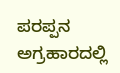ಪರಪ್ಪನ ಅಗ್ರಹಾರದಲ್ಲಿ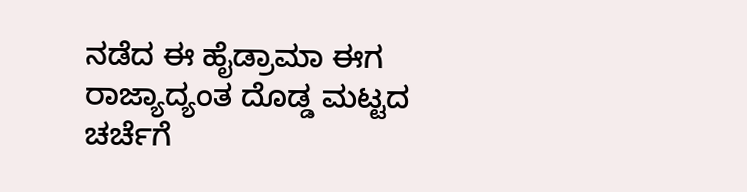ನಡೆದ ಈ ಹೈಡ್ರಾಮಾ ಈಗ ರಾಜ್ಯಾದ್ಯಂತ ದೊಡ್ಡ ಮಟ್ಟದ ಚರ್ಚೆಗೆ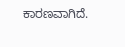ಕಾರಣವಾಗಿದೆ.